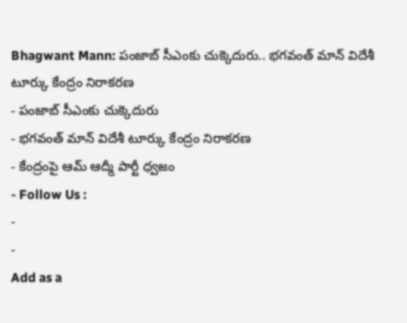Bhagwant Mann: పంజాబ్ సీఎంకు చుక్కెదురు.. భగవంత్ మాన్ విదేశీ టూర్కు కేంద్రం నిరాకరణ
- పంజాబ్ సీఎంకు చుక్కెదురు
- భగవంత్ మాన్ విదేశీ టూర్కు కేంద్రం నిరాకరణ
- కేంద్రంపై ఆమ్ ఆద్మీ పార్టీ ధ్వజం
- Follow Us :
-
-
Add as a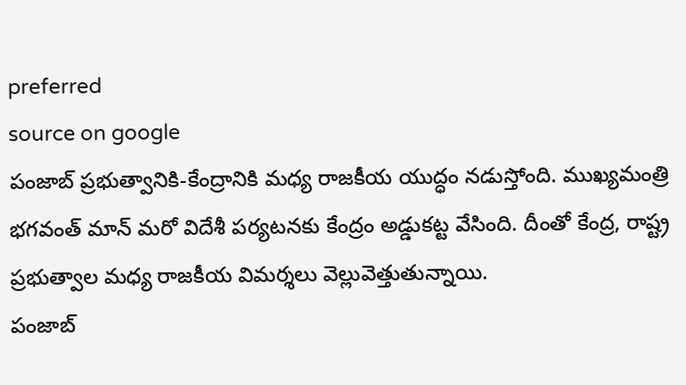preferred
source on google
పంజాబ్ ప్రభుత్వానికి-కేంద్రానికి మధ్య రాజకీయ యుద్ధం నడుస్తోంది. ముఖ్యమంత్రి భగవంత్ మాన్ మరో విదేశీ పర్యటనకు కేంద్రం అడ్డుకట్ట వేసింది. దీంతో కేంద్ర, రాష్ట్ర ప్రభుత్వాల మధ్య రాజకీయ విమర్శలు వెల్లువెత్తుతున్నాయి.
పంజాబ్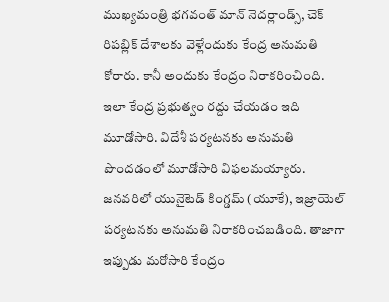ముఖ్యమంత్రి భగవంత్ మాన్ నెదర్లాండ్స్, చెక్ రిపబ్లిక్ దేశాలకు వెళ్లేందుకు కేంద్ర అనుమతి కోరారు. కానీ అందుకు కేంద్రం నిరాకరించింది. ఇలా కేంద్ర ప్రభుత్వం రద్దు చేయడం ఇది మూడోసారి. విదేశీ పర్యటనకు అనుమతి పొందడంలో మూడోసారి విఫలమయ్యారు. జనవరిలో యునైటెడ్ కింగ్డమ్ (యూకే), ఇజ్రాయెల్ పర్యటనకు అనుమతి నిరాకరించబడింది. తాజాగా ఇప్పుడు మరోసారి కేంద్రం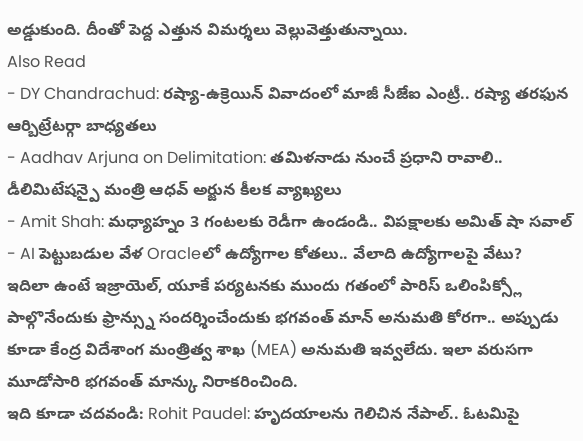అడ్డుకుంది. దీంతో పెద్ద ఎత్తున విమర్శలు వెల్లువెత్తుతున్నాయి.
Also Read
- DY Chandrachud: రష్యా-ఉక్రెయిన్ వివాదంలో మాజీ సీజేఐ ఎంట్రీ.. రష్యా తరఫున ఆర్బిట్రేటర్గా బాధ్యతలు
- Aadhav Arjuna on Delimitation: తమిళనాడు నుంచే ప్రధాని రావాలి.. డీలిమిటేషన్పై మంత్రి ఆధవ్ అర్జున కీలక వ్యాఖ్యలు
- Amit Shah: మధ్యాహ్నం 3 గంటలకు రెడీగా ఉండండి.. విపక్షాలకు అమిత్ షా సవాల్
- AI పెట్టుబడుల వేళ Oracleలో ఉద్యోగాల కోతలు.. వేలాది ఉద్యోగాలపై వేటు?
ఇదిలా ఉంటే ఇజ్రాయెల్, యూకే పర్యటనకు ముందు గతంలో పారిస్ ఒలింపిక్స్లో పాల్గొనేందుకు ఫ్రాన్స్ను సందర్శించేందుకు భగవంత్ మాన్ అనుమతి కోరగా.. అప్పుడు కూడా కేంద్ర విదేశాంగ మంత్రిత్వ శాఖ (MEA) అనుమతి ఇవ్వలేదు. ఇలా వరుసగా మూడోసారి భగవంత్ మాన్కు నిరాకరించింది.
ఇది కూడా చదవండి: Rohit Paudel: హృదయాలను గెలిచిన నేపాల్.. ఓటమిపై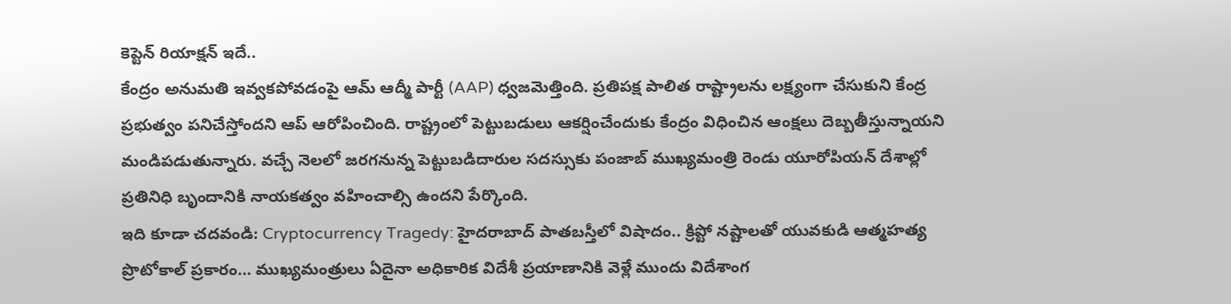కెప్టెన్ రియాక్షన్ ఇదే..
కేంద్రం అనుమతి ఇవ్వకపోవడంపై ఆమ్ ఆద్మీ పార్టీ (AAP) ధ్వజమెత్తింది. ప్రతిపక్ష పాలిత రాష్ట్రాలను లక్ష్యంగా చేసుకుని కేంద్ర ప్రభుత్వం పనిచేస్తోందని ఆప్ ఆరోపించింది. రాష్ట్రంలో పెట్టుబడులు ఆకర్షించేందుకు కేంద్రం విధించిన ఆంక్షలు దెబ్బతీస్తున్నాయని మండిపడుతున్నారు. వచ్చే నెలలో జరగనున్న పెట్టుబడిదారుల సదస్సుకు పంజాబ్ ముఖ్యమంత్రి రెండు యూరోపియన్ దేశాల్లో ప్రతినిధి బృందానికి నాయకత్వం వహించాల్సి ఉందని పేర్కొంది.
ఇది కూడా చదవండి: Cryptocurrency Tragedy: హైదరాబాద్ పాతబస్తీలో విషాదం.. క్రిప్టో నష్టాలతో యువకుడి ఆత్మహత్య
ప్రొటోకాల్ ప్రకారం… ముఖ్యమంత్రులు ఏదైనా అధికారిక విదేశీ ప్రయాణానికి వెళ్లే ముందు విదేశాంగ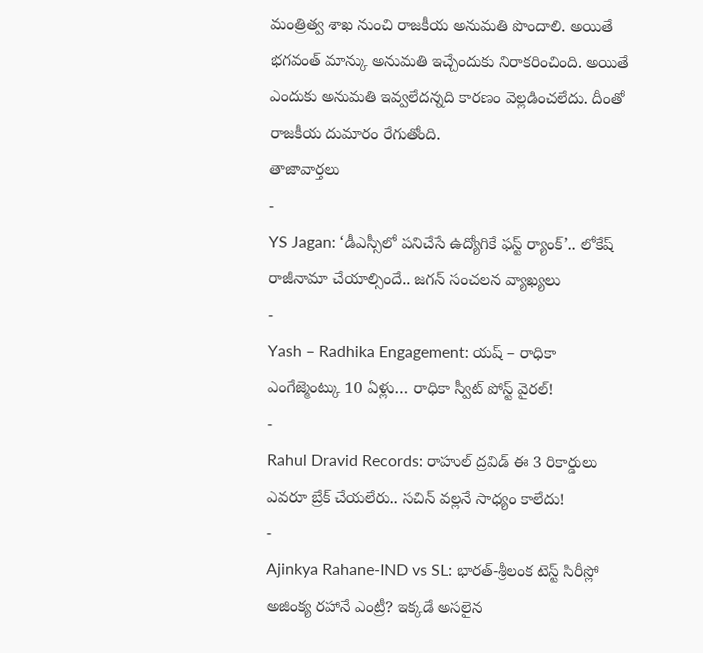మంత్రిత్వ శాఖ నుంచి రాజకీయ అనుమతి పొందాలి. అయితే భగవంత్ మాన్కు అనుమతి ఇచ్చేందుకు నిరాకరించింది. అయితే ఎందుకు అనుమతి ఇవ్వలేదన్నది కారణం వెల్లడించలేదు. దీంతో రాజకీయ దుమారం రేగుతోంది.
తాజావార్తలు
-
YS Jagan: ‘డీఎస్సీలో పనిచేసే ఉద్యోగికే ఫస్ట్ ర్యాంక్’.. లోకేష్ రాజీనామా చేయాల్సిందే.. జగన్ సంచలన వ్యాఖ్యలు
-
Yash – Radhika Engagement: యష్ – రాధికా ఎంగేజ్మెంట్కు 10 ఏళ్లు… రాధికా స్వీట్ పోస్ట్ వైరల్!
-
Rahul Dravid Records: రాహుల్ ద్రవిడ్ ఈ 3 రికార్డులు ఎవరూ బ్రేక్ చేయలేరు.. సచిన్ వల్లనే సాధ్యం కాలేదు!
-
Ajinkya Rahane-IND vs SL: భారత్-శ్రీలంక టెస్ట్ సిరీస్లో అజింక్య రహానే ఎంట్రీ? ఇక్కడే అసలైన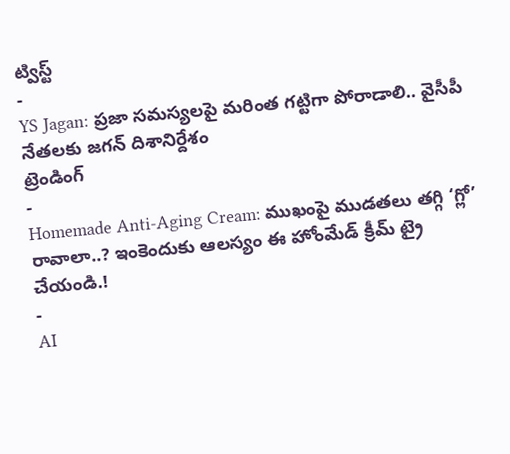ట్విస్ట్
-
YS Jagan: ప్రజా సమస్యలపై మరింత గట్టిగా పోరాడాలి.. వైసీపీ నేతలకు జగన్ దిశానిర్దేశం
ట్రెండింగ్
-
Homemade Anti-Aging Cream: ముఖంపై ముడతలు తగ్గి ‘గ్లో’ రావాలా..? ఇంకెందుకు ఆలస్యం ఈ హోంమేడ్ క్రీమ్ ట్రై చేయండి.!
-
AI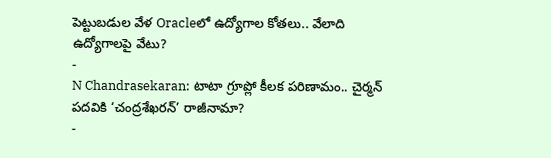పెట్టుబడుల వేళ Oracleలో ఉద్యోగాల కోతలు.. వేలాది ఉద్యోగాలపై వేటు?
-
N Chandrasekaran: టాటా గ్రూప్లో కీలక పరిణామం.. చైర్మన్ పదవికి ‘చంద్రశేఖరన్’ రాజీనామా?
-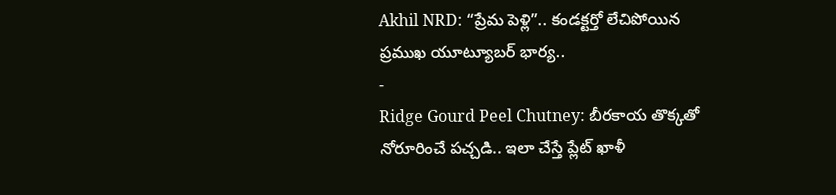Akhil NRD: “ప్రేమ పెళ్లి”.. కండక్టర్తో లేచిపోయిన ప్రముఖ యూట్యూబర్ భార్య..
-
Ridge Gourd Peel Chutney: బీరకాయ తొక్కతో నోరూరించే పచ్చడి.. ఇలా చేస్తే ప్లేట్ ఖాళీ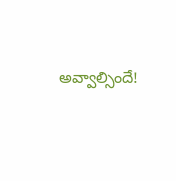అవ్వాల్సిందే!